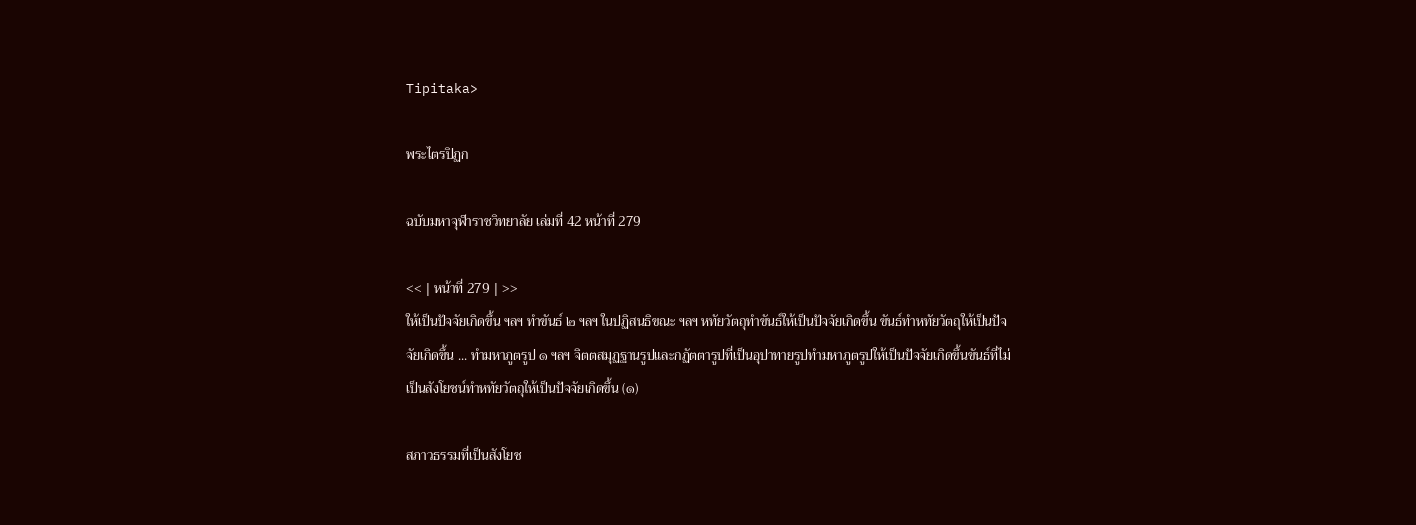Tipitaka>

พระไตรปิฏก

ฉบับมหาจุฬาราชวิทยาลัย เล่มที่ 42 หน้าที่ 279

<< | หน้าที่ 279 | >>
ให้เป็นปัจจัยเกิดขึ้น ฯลฯ ทำขันธ์ ๒ ฯลฯ ในปฏิสนธิขณะ ฯลฯ หทัยวัตถุทำขันธ์ให้เป็นปัจจัยเกิดขึ้น ขันธ์ทำหทัยวัตถุให้เป็นปัจจัยเกิดขึ้น ... ทำมหาภูตรูป ๑ ฯลฯ จิตตสมุฏฐานรูปและกฏัตตารูปที่เป็นอุปาทายรูปทำมหาภูตรูปให้เป็นปัจจัยเกิดขึ้นขันธ์ที่ไม่เป็นสังโยชน์ทำหทัยวัตถุให้เป็นปัจจัยเกิดขึ้น (๑)

สภาวธรรมที่เป็นสังโยช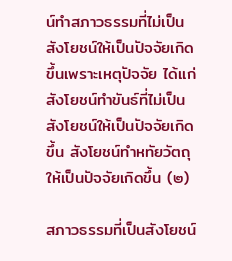น์ทำสภาวธรรมที่ไม่เป็นสังโยชน์ให้เป็นปัจจัยเกิดขึ้นเพราะเหตุปัจจัย ได้แก่ สังโยชน์ทำขันธ์ที่ไม่เป็นสังโยชน์ให้เป็นปัจจัยเกิดขึ้น สังโยชน์ทำหทัยวัตถุให้เป็นปัจจัยเกิดขึ้น (๒)

สภาวธรรมที่เป็นสังโยชน์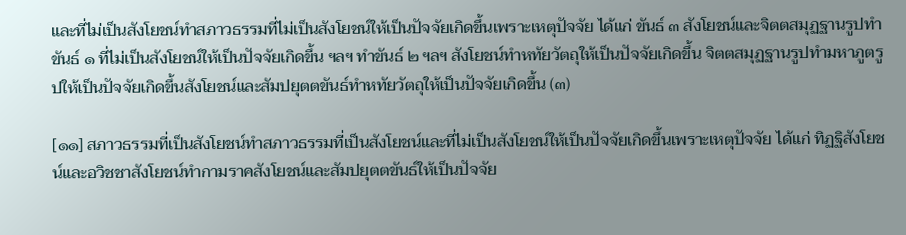และที่ไม่เป็นสังโยชน์ทำสภาวธรรมที่ไม่เป็นสังโยชน์ให้เป็นปัจจัยเกิดขึ้นเพราะเหตุปัจจัย ได้แก่ ขันธ์ ๓ สังโยชน์และจิตตสมุฏฐานรูปทำขันธ์ ๑ ที่ไม่เป็นสังโยชน์ให้เป็นปัจจัยเกิดขึ้น ฯลฯ ทำขันธ์ ๒ ฯลฯ สังโยชน์ทำหทัยวัตถุให้เป็นปัจจัยเกิดขึ้น จิตตสมุฏฐานรูปทำมหาภูตรูปให้เป็นปัจจัยเกิดขึ้นสังโยชน์และสัมปยุตตขันธ์ทำหทัยวัตถุให้เป็นปัจจัยเกิดขึ้น (๓)

[๑๑] สภาวธรรมที่เป็นสังโยชน์ทำสภาวธรรมที่เป็นสังโยชน์และที่ไม่เป็นสังโยชน์ให้เป็นปัจจัยเกิดขึ้นเพราะเหตุปัจจัย ได้แก่ ทิฏฐิสังโยชน์และอวิชชาสังโยชน์ทำกามราคสังโยชน์และสัมปยุตตขันธ์ให้เป็นปัจจัย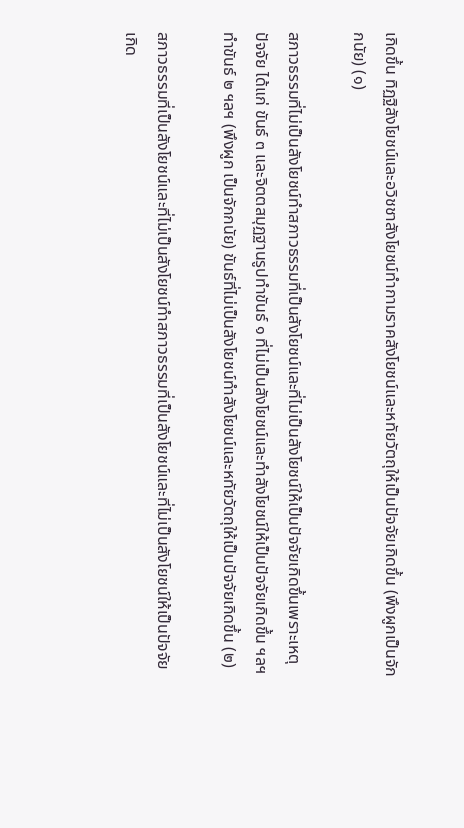เกิดขึ้น ทิฏฐิสังโยชน์และอวิชชาสังโยชน์ทำกามราคสังโยชน์และหทัยวัตถุให้เป็นปัจจัยเกิดขึ้น (พึงผูกเป็นจักกนัย) (๑)

สภาวธรรมที่ไม่เป็นสังโยชน์ทำสภาวธรรมที่เป็นสังโยชน์และที่ไม่เป็นสังโยชน์ให้เป็นปัจจัยเกิดขึ้นเพราะเหตุปัจจัย ได้แก่ ขันธ์ ๓ และจิตตสมุฏฐานรูปทำขันธ์ ๑ ที่ไม่เป็นสังโยชน์และทำสังโยชน์ให้เป็นปัจจัยเกิดขึ้น ฯลฯ ทำขันธ์ ๒ ฯลฯ (พึงผูก เป็นจักกนัย) ขันธ์ที่ไม่เป็นสังโยชน์ทำสังโยชน์และหทัยวัตถุให้เป็นปัจจัยเกิดขึ้น (๒)

สภาวธรรมที่เป็นสังโยชน์และที่ไม่เป็นสังโยชน์ทำสภาวธรรมที่เป็นสังโยชน์และที่ไม่เป็นสังโยชน์ให้เป็นปัจจัยเกิด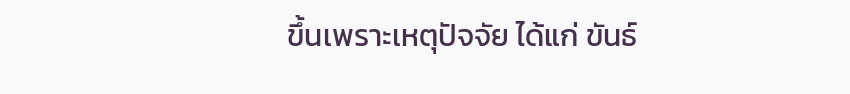ขึ้นเพราะเหตุปัจจัย ได้แก่ ขันธ์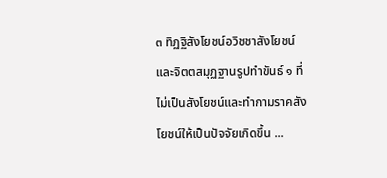๓ ทิฏฐิสังโยชน์อวิชชาสังโยชน์และจิตตสมุฏฐานรูปทำขันธ์ ๑ ที่ไม่เป็นสังโยชน์และทำกามราคสังโยชน์ให้เป็นปัจจัยเกิดขึ้น ...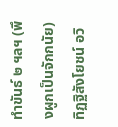ทำขันธ์ ๒ ฯลฯ (พึงผูกเป็นจักกนัย) ทิฏฐิสังโยชน์ อวิ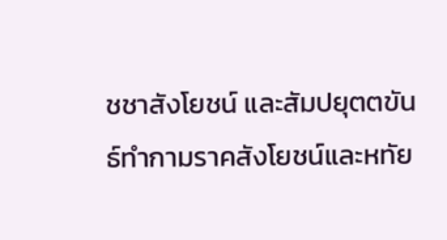ชชาสังโยชน์ และสัมปยุตตขันธ์ทำกามราคสังโยชน์และหทัย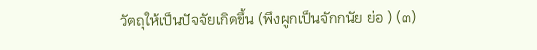วัตถุให้เป็นปัจจัยเกิดขึ้น (พึงผูกเป็นจักกนัย ย่อ ) (๓)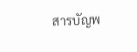สารบัญพ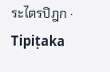ระไตรปิฎก · Tipiṭaka